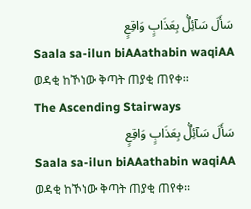سَأَلَ سَآئِلٌۢ بِعَذَابٍ وَاقِعٍ
Saala sa-ilun biAAathabin waqiAA
ወዳቂ ከኾነው ቅጣት ጠያቂ ጠየቀ፡፡
The Ascending Stairways
سَأَلَ سَآئِلٌۢ بِعَذَابٍ وَاقِعٍ
Saala sa-ilun biAAathabin waqiAA
ወዳቂ ከኾነው ቅጣት ጠያቂ ጠየቀ፡፡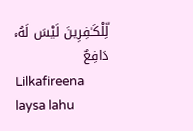لِّلْكَـٰفِرِينَ لَيْسَ لَهُۥ دَافِعٌ
Lilkafireena laysa lahu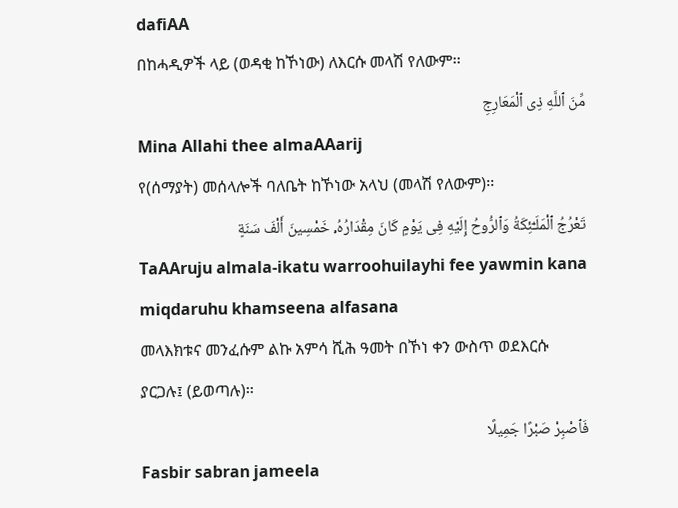dafiAA
በከሓዲዎች ላይ (ወዳቂ ከኾነው) ለእርሱ መላሽ የለውም፡፡
مِّنَ ٱللَّهِ ذِى ٱلْمَعَارِجِ
Mina Allahi thee almaAAarij
የ(ሰማያት) መሰላሎች ባለቤት ከኾነው አላህ (መላሽ የለውም)፡፡
تَعْرُجُ ٱلْمَلَـٰٓئِكَةُ وَٱلرُّوحُ إِلَيْهِ فِى يَوْمٍ كَانَ مِقْدَارُهُۥ خَمْسِينَ أَلْفَ سَنَةٍ
TaAAruju almala-ikatu warroohuilayhi fee yawmin kana miqdaruhu khamseena alfasana
መላእክቱና መንፈሱም ልኩ አምሳ ሺሕ ዓመት በኾነ ቀን ውስጥ ወደእርሱ ያርጋሉ፤ (ይወጣሉ)፡፡
فَٱصْبِرْ صَبْرًا جَمِيلًا
Fasbir sabran jameela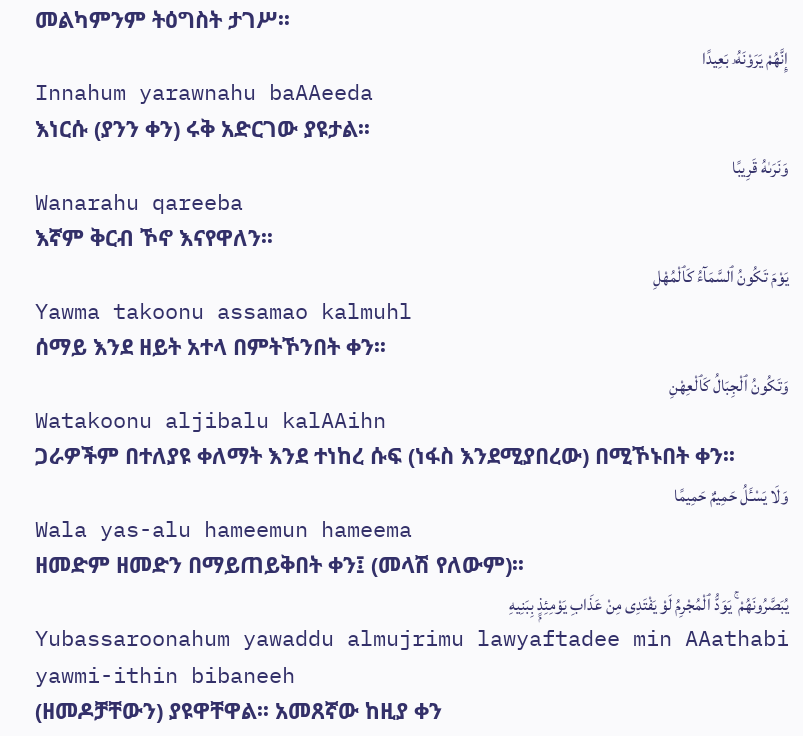መልካምንም ትዕግስት ታገሥ፡፡
إِنَّهُمْ يَرَوْنَهُۥ بَعِيدًا
Innahum yarawnahu baAAeeda
እነርሱ (ያንን ቀን) ሩቅ አድርገው ያዩታል፡፡
وَنَرَىٰهُ قَرِيبًا
Wanarahu qareeba
እኛም ቅርብ ኾኖ እናየዋለን፡፡
يَوْمَ تَكُونُ ٱلسَّمَآءُ كَٱلْمُهْلِ
Yawma takoonu assamao kalmuhl
ሰማይ እንደ ዘይት አተላ በምትኾንበት ቀን፡፡
وَتَكُونُ ٱلْجِبَالُ كَٱلْعِهْنِ
Watakoonu aljibalu kalAAihn
ጋራዎችም በተለያዩ ቀለማት እንደ ተነከረ ሱፍ (ነፋስ እንደሚያበረው) በሚኾኑበት ቀን፡፡
وَلَا يَسْـَٔلُ حَمِيمٌ حَمِيمًا
Wala yas-alu hameemun hameema
ዘመድም ዘመድን በማይጠይቅበት ቀን፤ (መላሽ የለውም)፡፡
يُبَصَّرُونَهُمْ ۚ يَوَدُّ ٱلْمُجْرِمُ لَوْ يَفْتَدِى مِنْ عَذَابِ يَوْمِئِذٍۭ بِبَنِيهِ
Yubassaroonahum yawaddu almujrimu lawyaftadee min AAathabi yawmi-ithin bibaneeh
(ዘመዶቻቸውን) ያዩዋቸዋል፡፡ አመጸኛው ከዚያ ቀን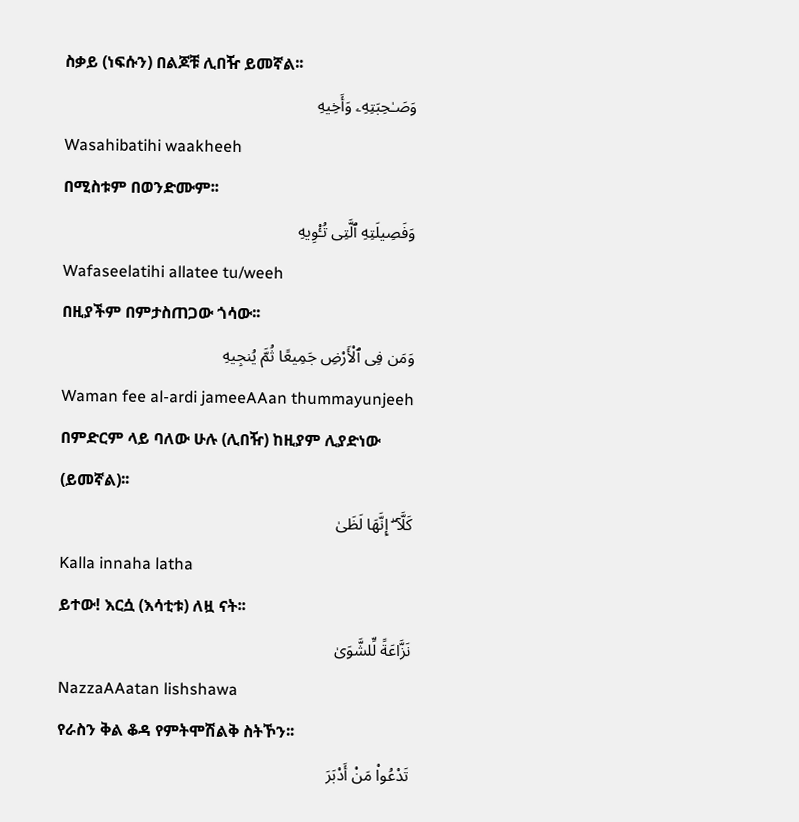ስቃይ (ነፍሱን) በልጆቹ ሊበዥ ይመኛል፡፡
وَصَـٰحِبَتِهِۦ وَأَخِيهِ
Wasahibatihi waakheeh
በሚስቱም በወንድሙም፡፡
وَفَصِيلَتِهِ ٱلَّتِى تُـْٔوِيهِ
Wafaseelatihi allatee tu/weeh
በዚያችም በምታስጠጋው ጎሳው፡፡
وَمَن فِى ٱلْأَرْضِ جَمِيعًا ثُمَّ يُنجِيهِ
Waman fee al-ardi jameeAAan thummayunjeeh
በምድርም ላይ ባለው ሁሉ (ሊበዥ) ከዚያም ሊያድነው (ይመኛል)፡፡
كَلَّآ ۖ إِنَّهَا لَظَىٰ
Kalla innaha latha
ይተው! እርሷ (እሳቲቱ) ለዟ ናት፡፡
نَزَّاعَةً لِّلشَّوَىٰ
NazzaAAatan lishshawa
የራስን ቅል ቆዳ የምትሞሽልቅ ስትኾን፡፡
تَدْعُوا۟ مَنْ أَدْبَرَ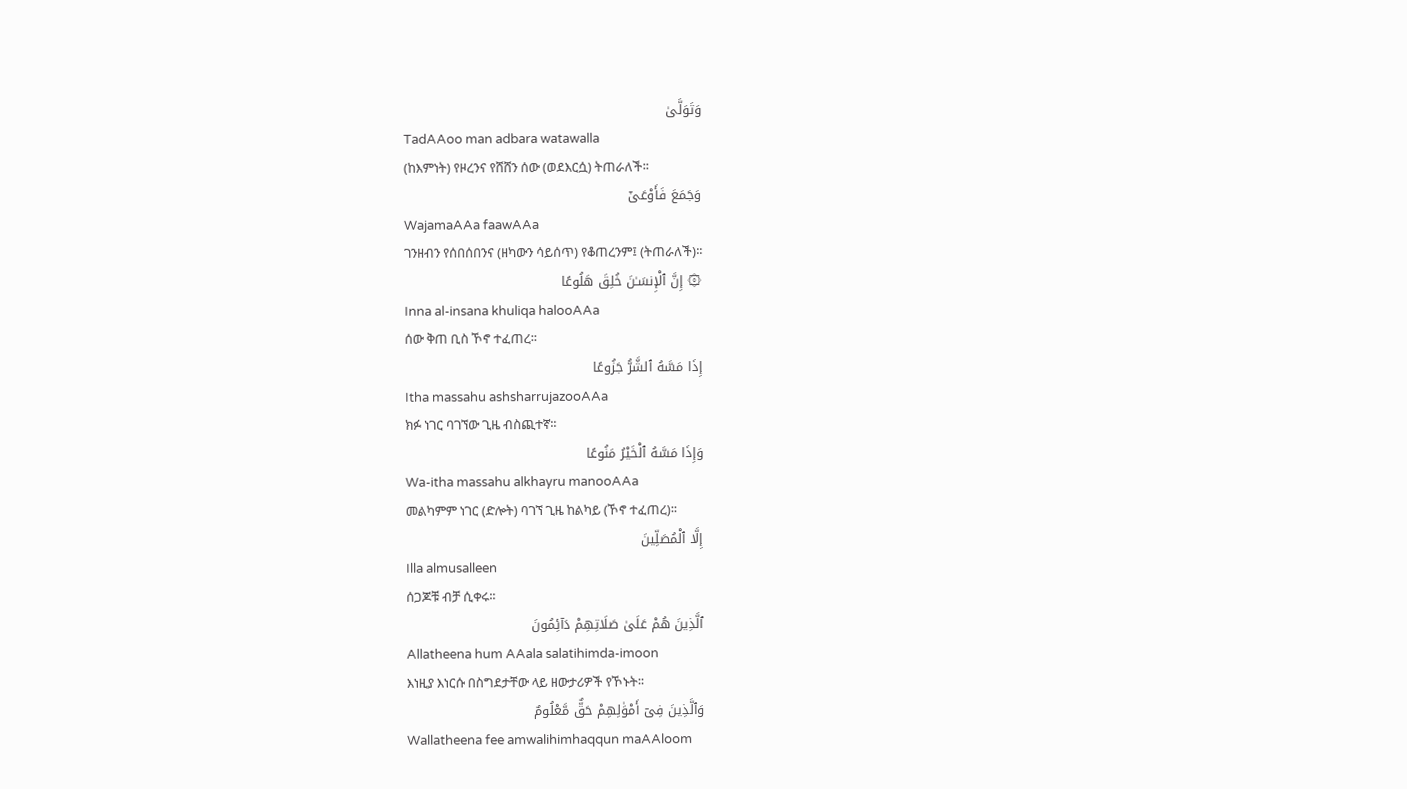وَتَوَلَّىٰ
TadAAoo man adbara watawalla
(ከእምነት) የዞረንና የሸሸን ሰው (ወደእርሷ) ትጠራለች፡፡
وَجَمَعَ فَأَوْعَىٰٓ
WajamaAAa faawAAa
ገንዘብን የሰበሰበንና (ዘካውን ሳይሰጥ) የቆጠረንም፤ (ትጠራለች)፡፡
۞ إِنَّ ٱلْإِنسَـٰنَ خُلِقَ هَلُوعًا
Inna al-insana khuliqa halooAAa
ሰው ቅጠ ቢስ ኾኖ ተፈጠረ፡፡
إِذَا مَسَّهُ ٱلشَّرُّ جَزُوعًا
Itha massahu ashsharrujazooAAa
ክፉ ነገር ባገኘው ጊዜ ብስጪተኛ፡፡
وَإِذَا مَسَّهُ ٱلْخَيْرُ مَنُوعًا
Wa-itha massahu alkhayru manooAAa
መልካምም ነገር (ድሎት) ባገኘ ጊዜ ከልካይ (ኾኖ ተፈጠረ)፡፡
إِلَّا ٱلْمُصَلِّينَ
Illa almusalleen
ሰጋጆቹ ብቻ ሲቀሩ፡፡
ٱلَّذِينَ هُمْ عَلَىٰ صَلَاتِهِمْ دَآئِمُونَ
Allatheena hum AAala salatihimda-imoon
እነዚያ እነርሱ በስግደታቸው ላይ ዘውታሪዎች የኾኑት፡፡
وَٱلَّذِينَ فِىٓ أَمْوَٰلِهِمْ حَقٌّ مَّعْلُومٌ
Wallatheena fee amwalihimhaqqun maAAloom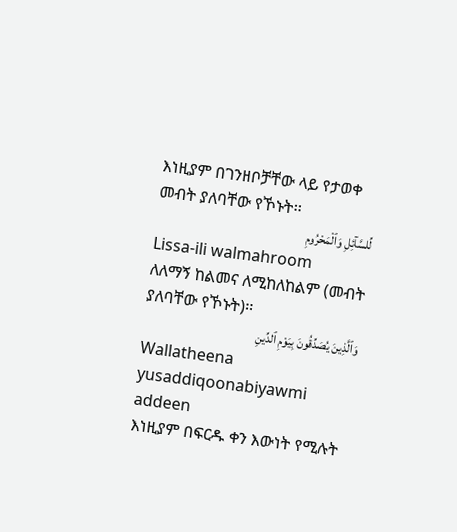እነዚያም በገንዘቦቻቸው ላይ የታወቀ መብት ያለባቸው የኾኑት፡፡
لِّلسَّآئِلِ وَٱلْمَحْرُومِ
Lissa-ili walmahroom
ለለማኝ ከልመና ለሚከለከልም (መብት ያለባቸው የኾኑት)፡፡
وَٱلَّذِينَ يُصَدِّقُونَ بِيَوْمِ ٱلدِّينِ
Wallatheena yusaddiqoonabiyawmi addeen
እነዚያም በፍርዱ ቀን እውነት የሚሉት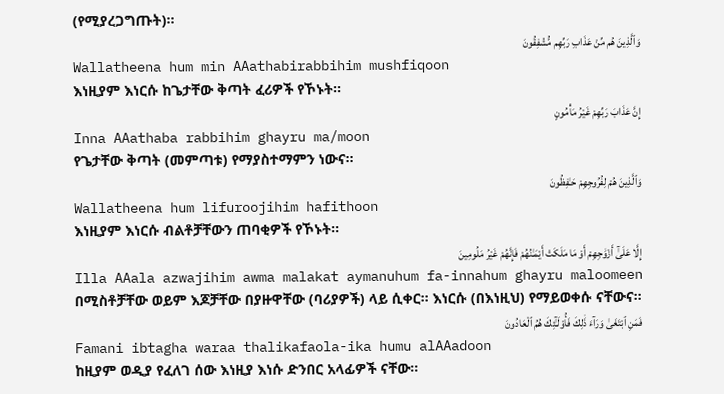(የሚያረጋግጡት)፡፡
وَٱلَّذِينَ هُم مِّنْ عَذَابِ رَبِّهِم مُّشْفِقُونَ
Wallatheena hum min AAathabirabbihim mushfiqoon
እነዚያም እነርሱ ከጌታቸው ቅጣት ፈሪዎች የኾኑት፡፡
إِنَّ عَذَابَ رَبِّهِمْ غَيْرُ مَأْمُونٍ
Inna AAathaba rabbihim ghayru ma/moon
የጌታቸው ቅጣት (መምጣቱ) የማያስተማምን ነውና፡፡
وَٱلَّذِينَ هُمْ لِفُرُوجِهِمْ حَـٰفِظُونَ
Wallatheena hum lifuroojihim hafithoon
እነዚያም እነርሱ ብልቶቻቸውን ጠባቂዎች የኾኑት፡፡
إِلَّا عَلَىٰٓ أَزْوَٰجِهِمْ أَوْ مَا مَلَكَتْ أَيْمَـٰنُهُمْ فَإِنَّهُمْ غَيْرُ مَلُومِينَ
Illa AAala azwajihim awma malakat aymanuhum fa-innahum ghayru maloomeen
በሚስቶቻቸው ወይም እጆቻቸው በያዙዋቸው (ባሪያዎች) ላይ ሲቀር፡፡ እነርሱ (በእነዚህ) የማይወቀሱ ናቸውና፡፡
فَمَنِ ٱبْتَغَىٰ وَرَآءَ ذَٰلِكَ فَأُو۟لَـٰٓئِكَ هُمُ ٱلْعَادُونَ
Famani ibtagha waraa thalikafaola-ika humu alAAadoon
ከዚያም ወዲያ የፈለገ ሰው እነዚያ እነሱ ድንበር አላፊዎች ናቸው፡፡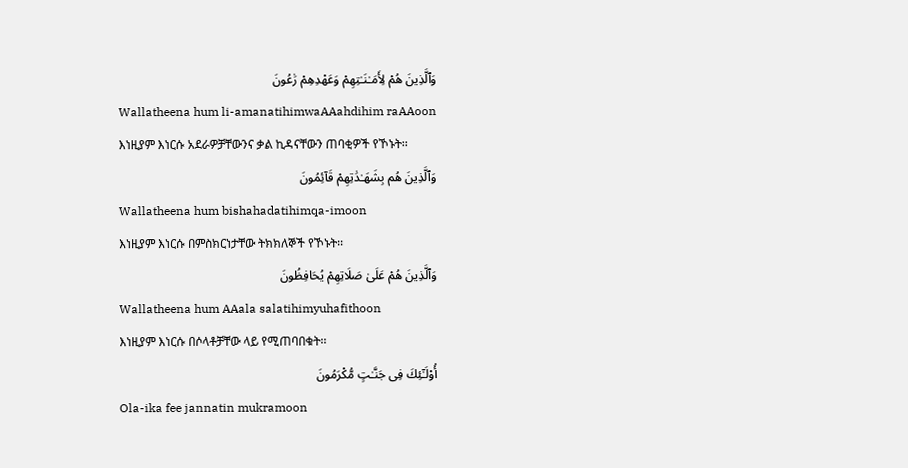وَٱلَّذِينَ هُمْ لِأَمَـٰنَـٰتِهِمْ وَعَهْدِهِمْ رَٰعُونَ
Wallatheena hum li-amanatihimwaAAahdihim raAAoon
እነዚያም እነርሱ አደራዎቻቸውንና ቃል ኪዳናቸውን ጠባቂዎች የኾኑት፡፡
وَٱلَّذِينَ هُم بِشَهَـٰدَٰتِهِمْ قَآئِمُونَ
Wallatheena hum bishahadatihimqa-imoon
እነዚያም እነርሱ በምስክርነታቸው ትክክለኞች የኾኑት፡፡
وَٱلَّذِينَ هُمْ عَلَىٰ صَلَاتِهِمْ يُحَافِظُونَ
Wallatheena hum AAala salatihimyuhafithoon
እነዚያም እነርሱ በሶላቶቻቸው ላይ የሚጠባበቁት፡፡
أُو۟لَـٰٓئِكَ فِى جَنَّـٰتٍ مُّكْرَمُونَ
Ola-ika fee jannatin mukramoon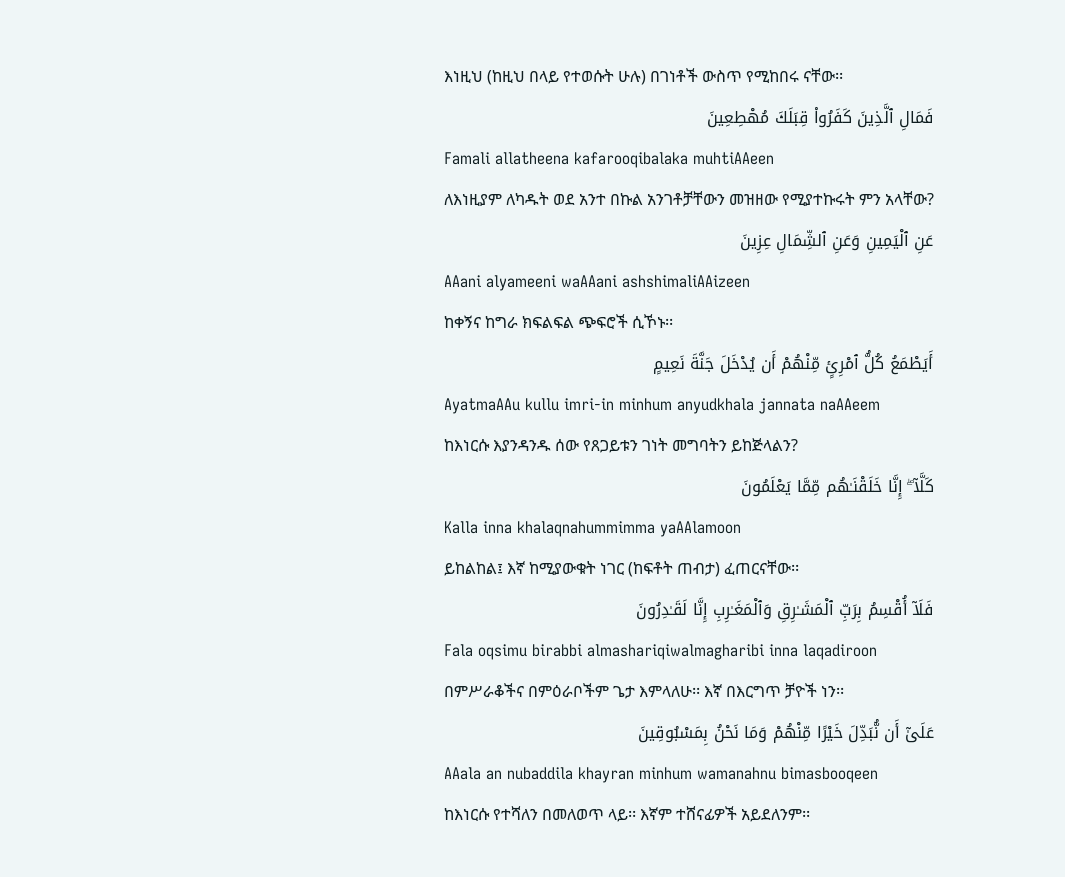እነዚህ (ከዚህ በላይ የተወሱት ሁሉ) በገነቶች ውስጥ የሚከበሩ ናቸው፡፡
فَمَالِ ٱلَّذِينَ كَفَرُوا۟ قِبَلَكَ مُهْطِعِينَ
Famali allatheena kafarooqibalaka muhtiAAeen
ለእነዚያም ለካዱት ወደ አንተ በኩል አንገቶቻቸውን መዝዘው የሚያተኩሩት ምን አላቸው?
عَنِ ٱلْيَمِينِ وَعَنِ ٱلشِّمَالِ عِزِينَ
AAani alyameeni waAAani ashshimaliAAizeen
ከቀኝና ከግራ ክፍልፍል ጭፍሮች ሲኾኑ፡፡
أَيَطْمَعُ كُلُّ ٱمْرِئٍ مِّنْهُمْ أَن يُدْخَلَ جَنَّةَ نَعِيمٍ
AyatmaAAu kullu imri-in minhum anyudkhala jannata naAAeem
ከእነርሱ እያንዳንዱ ሰው የጸጋይቱን ገነት መግባትን ይከጅላልን?
كَلَّآ ۖ إِنَّا خَلَقْنَـٰهُم مِّمَّا يَعْلَمُونَ
Kalla inna khalaqnahummimma yaAAlamoon
ይከልከል፤ እኛ ከሚያውቁት ነገር (ከፍቶት ጠብታ) ፈጠርናቸው፡፡
فَلَآ أُقْسِمُ بِرَبِّ ٱلْمَشَـٰرِقِ وَٱلْمَغَـٰرِبِ إِنَّا لَقَـٰدِرُونَ
Fala oqsimu birabbi almashariqiwalmagharibi inna laqadiroon
በምሥራቆችና በምዕራቦችም ጌታ እምላለሁ፡፡ እኛ በእርግጥ ቻዮች ነን፡፡
عَلَىٰٓ أَن نُّبَدِّلَ خَيْرًا مِّنْهُمْ وَمَا نَحْنُ بِمَسْبُوقِينَ
AAala an nubaddila khayran minhum wamanahnu bimasbooqeen
ከእነርሱ የተሻለን በመለወጥ ላይ፡፡ እኛም ተሸናፊዎች አይደለንም፡፡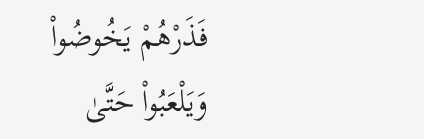فَذَرْهُمْ يَخُوضُوا۟ وَيَلْعَبُوا۟ حَتَّىٰ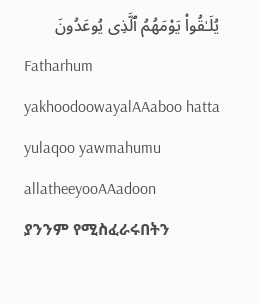يُلَـٰقُوا۟ يَوْمَهُمُ ٱلَّذِى يُوعَدُونَ
Fatharhum yakhoodoowayalAAaboo hatta yulaqoo yawmahumu allatheeyooAAadoon
ያንንም የሚስፈራሩበትን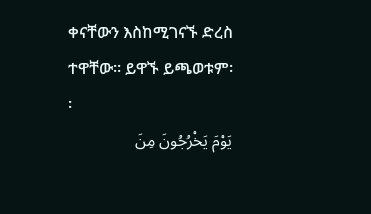ቀናቸውን እስከሚገናኙ ድረስ ተዋቸው፡፡ ይዋኙ ይጫወቱም፡፡
يَوْمَ يَخْرُجُونَ مِنَ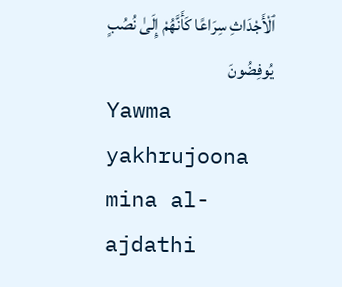ٱلْأَجْدَاثِ سِرَاعًا كَأَنَّهُمْ إِلَىٰ نُصُبٍ يُوفِضُونَ
Yawma yakhrujoona mina al-ajdathi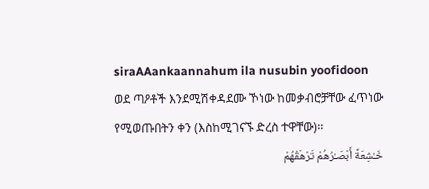siraAAankaannahum ila nusubin yoofidoon
ወደ ጣዖቶች እንደሚሽቀዳደሙ ኾነው ከመቃብሮቻቸው ፈጥነው የሚወጡበትን ቀን (እስከሚገናኙ ድረስ ተዋቸው)፡፡
خَـٰشِعَةً أَبْصَـٰرُهُمْ تَرْهَقُهُمْ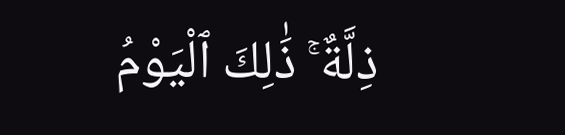ذِلَّةٌ ۚ ذَٰلِكَ ٱلْيَوْمُ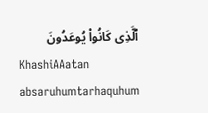ٱلَّذِى كَانُوا۟ يُوعَدُونَ
KhashiAAatan absaruhumtarhaquhum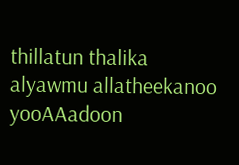thillatun thalika alyawmu allatheekanoo yooAAadoon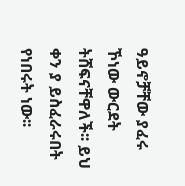ዓይኖቻቸው ያፈሩ ኾነው ውርደት ትሸፍናቸዋለች፡፡ ይህ ቀን ያ ይስፈራሩበት የነበሩት ነው፡፡